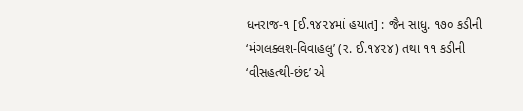ધનરાજ-૧ [ઈ.૧૪૨૪માં હયાત] : જૈન સાધુ. ૧૭૦ કડીની ‘મંગલક્લશ-વિવાહલુ’ (ર. ઈ.૧૪૨૪) તથા ૧૧ કડીની ‘વીસહત્થી-છંદ’ એ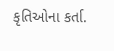કૃતિઓના કર્તા.